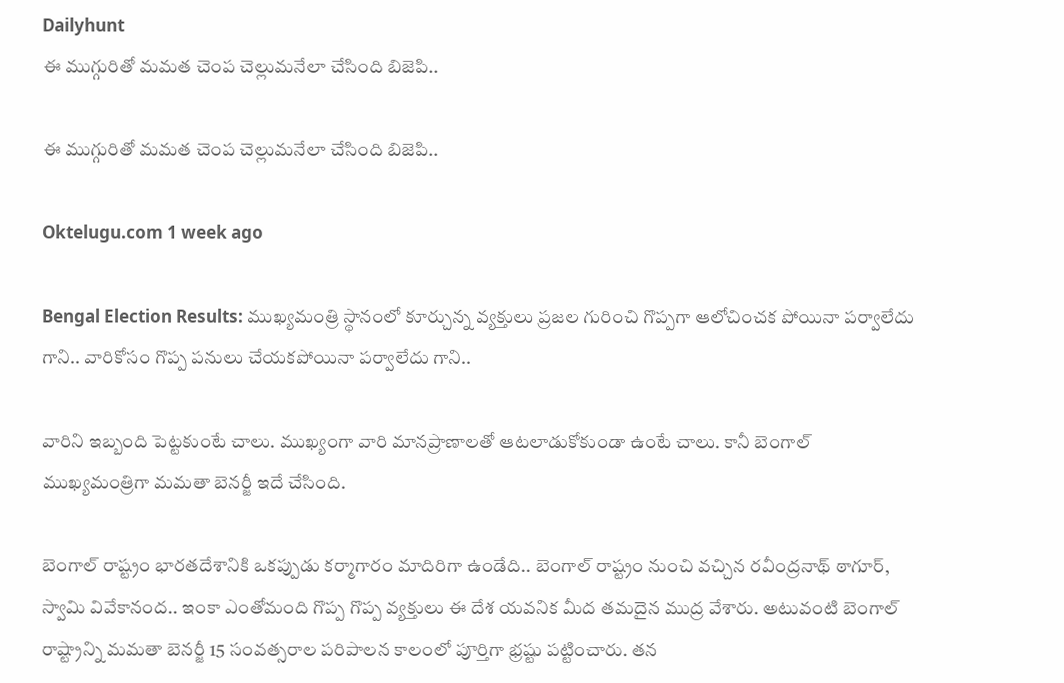Dailyhunt
ఈ ముగ్గురితో మమత చెంప చెల్లుమనేలా చేసింది బిజెపి..

ఈ ముగ్గురితో మమత చెంప చెల్లుమనేలా చేసింది బిజెపి..

Oktelugu.com 1 week ago

Bengal Election Results: ముఖ్యమంత్రి స్థానంలో కూర్చున్న వ్యక్తులు ప్రజల గురించి గొప్పగా ఆలోచించక పోయినా పర్వాలేదు గాని.. వారికోసం గొప్ప పనులు చేయకపోయినా పర్వాలేదు గాని..

వారిని ఇబ్బంది పెట్టకుంటే చాలు. ముఖ్యంగా వారి మానప్రాణాలతో ఆటలాడుకోకుండా ఉంటే చాలు. కానీ బెంగాల్ ముఖ్యమంత్రిగా మమతా బెనర్జీ ఇదే చేసింది.

బెంగాల్ రాష్ట్రం భారతదేశానికి ఒకప్పుడు కర్మాగారం మాదిరిగా ఉండేది.. బెంగాల్ రాష్ట్రం నుంచి వచ్చిన రవీంద్రనాథ్ ఠాగూర్, స్వామి వివేకానంద.. ఇంకా ఎంతోమంది గొప్ప గొప్ప వ్యక్తులు ఈ దేశ యవనిక మీద తమదైన ముద్ర వేశారు. అటువంటి బెంగాల్ రాష్ట్రాన్ని మమతా బెనర్జీ 15 సంవత్సరాల పరిపాలన కాలంలో పూర్తిగా భ్రష్టు పట్టించారు. తన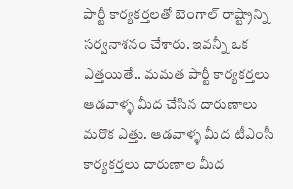పార్టీ కార్యకర్తలతో బెంగాల్ రాష్ట్రాన్ని సర్వనాశనం చేశారు. ఇవన్నీ ఒక ఎత్తయితే.. మమత పార్టీ కార్యకర్తలు ఆడవాళ్ళ మీద చేసిన దారుణాలు మరొక ఎత్తు. ఆడవాళ్ళ మీద టీఎంసీ కార్యకర్తలు దారుణాల మీద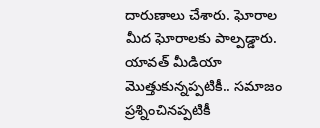దారుణాలు చేశారు. ఘోరాల మీద ఘోరాలకు పాల్పడ్డారు. యావత్ మీడియా మొత్తుకున్నప్పటికీ.. సమాజం ప్రశ్నించినప్పటికీ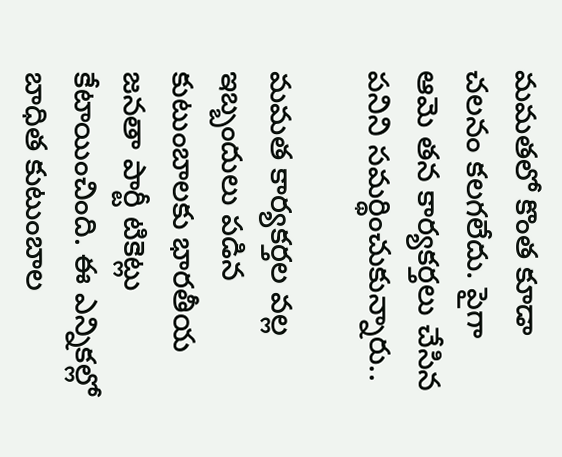మమతలో కొంత కూడా చలనం కలగలేదు. పైగా ఆమె తన కార్యకర్తలు చేసిన పనిని సమర్థించుకున్నారు..

మమత కార్యకర్తల వల్ల ఇబ్బందులు పడిన కుటుంబాలకు భారతీయ జనతా పార్టీ టికెట్లు కేటాయించింది. ఈ ఎన్నికల్లో బాధిత కుటుంబాల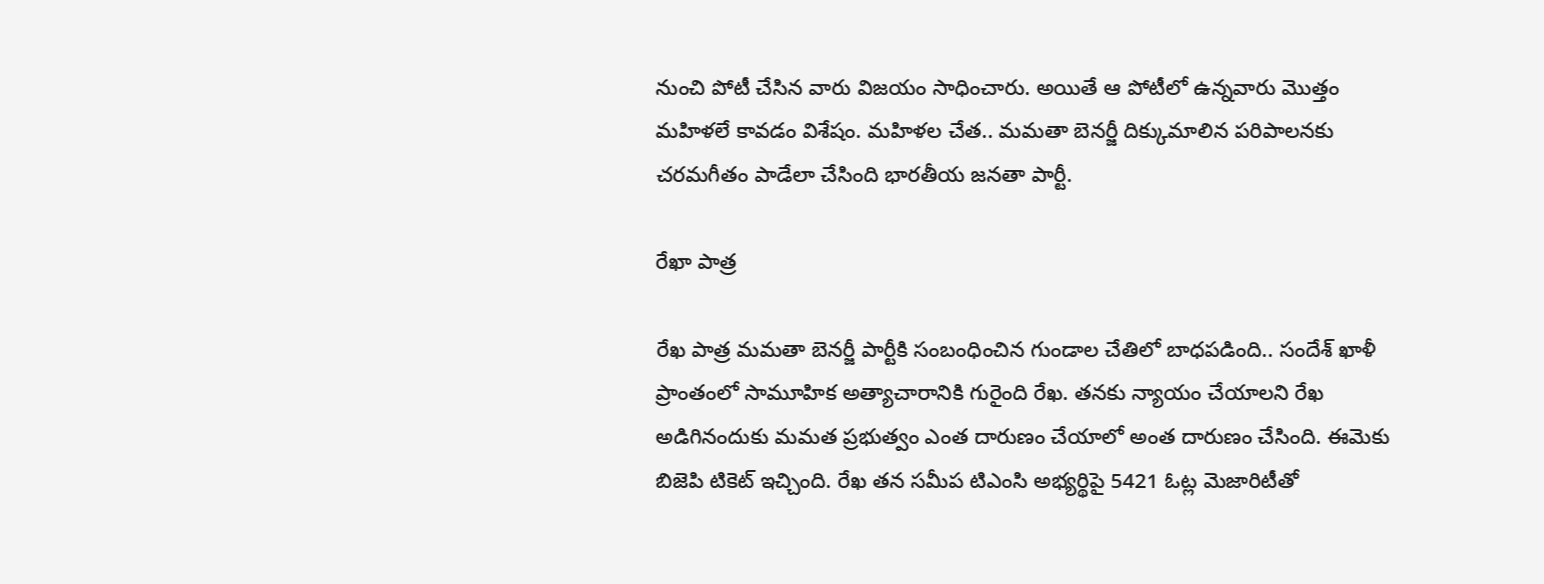నుంచి పోటీ చేసిన వారు విజయం సాధించారు. అయితే ఆ పోటీలో ఉన్నవారు మొత్తం మహిళలే కావడం విశేషం. మహిళల చేత.. మమతా బెనర్జీ దిక్కుమాలిన పరిపాలనకు చరమగీతం పాడేలా చేసింది భారతీయ జనతా పార్టీ.

రేఖా పాత్ర

రేఖ పాత్ర మమతా బెనర్జీ పార్టీకి సంబంధించిన గుండాల చేతిలో బాధపడింది.. సందేశ్ ఖాళీ ప్రాంతంలో సామూహిక అత్యాచారానికి గురైంది రేఖ. తనకు న్యాయం చేయాలని రేఖ అడిగినందుకు మమత ప్రభుత్వం ఎంత దారుణం చేయాలో అంత దారుణం చేసింది. ఈమెకు బిజెపి టికెట్ ఇచ్చింది. రేఖ తన సమీప టిఎంసి అభ్యర్థిపై 5421 ఓట్ల మెజారిటీతో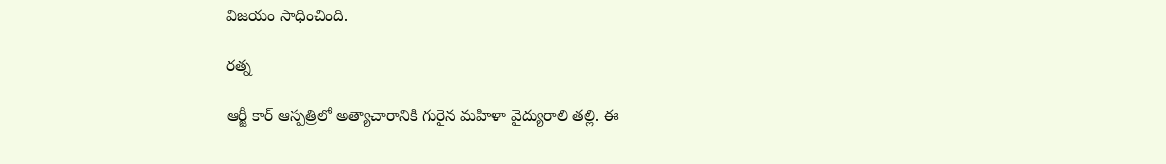విజయం సాధించింది.

రత్న

ఆర్జీ కార్ ఆస్పత్రిలో అత్యాచారానికి గురైన మహిళా వైద్యురాలి తల్లి. ఈ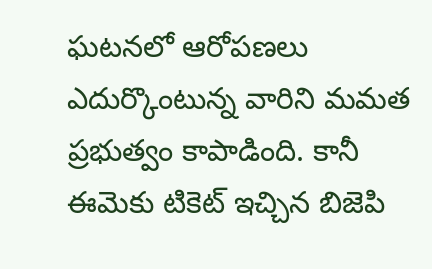ఘటనలో ఆరోపణలు ఎదుర్కొంటున్న వారిని మమత ప్రభుత్వం కాపాడింది. కానీ ఈమెకు టికెట్ ఇచ్చిన బిజెపి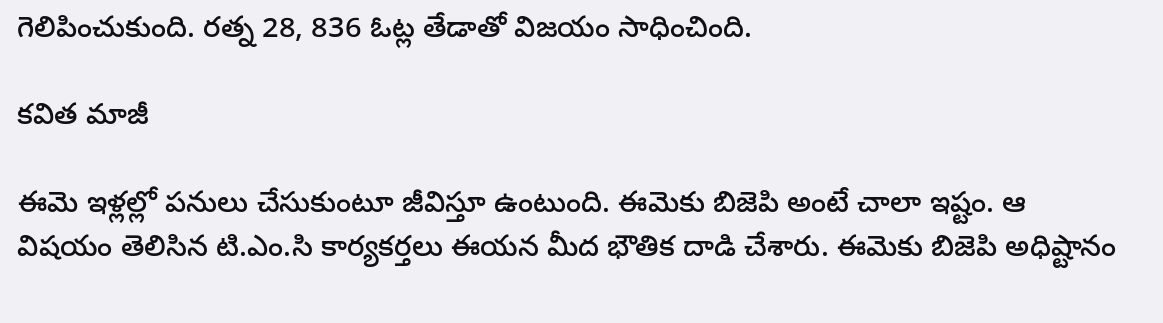గెలిపించుకుంది. రత్న 28, 836 ఓట్ల తేడాతో విజయం సాధించింది.

కవిత మాజీ

ఈమె ఇళ్లల్లో పనులు చేసుకుంటూ జీవిస్తూ ఉంటుంది. ఈమెకు బిజెపి అంటే చాలా ఇష్టం. ఆ విషయం తెలిసిన టి.ఎం.సి కార్యకర్తలు ఈయన మీద భౌతిక దాడి చేశారు. ఈమెకు బిజెపి అధిష్టానం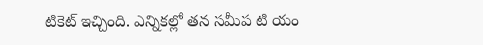టికెట్ ఇచ్చింది. ఎన్నికల్లో తన సమీప టి యం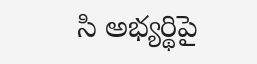సి అభ్యర్థిపై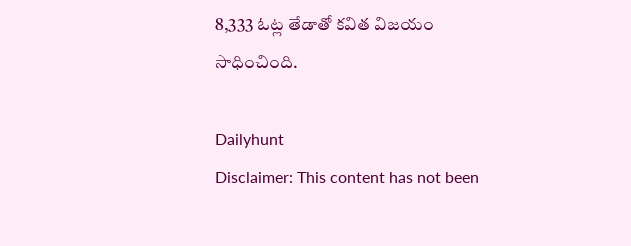8,333 ఓట్ల తేడాతో కవిత విజయం సాధించింది.

Dailyhunt
Disclaimer: This content has not been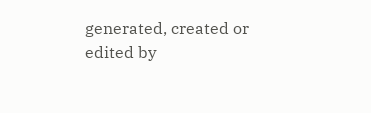generated, created or edited by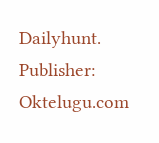Dailyhunt. Publisher: Oktelugu.com